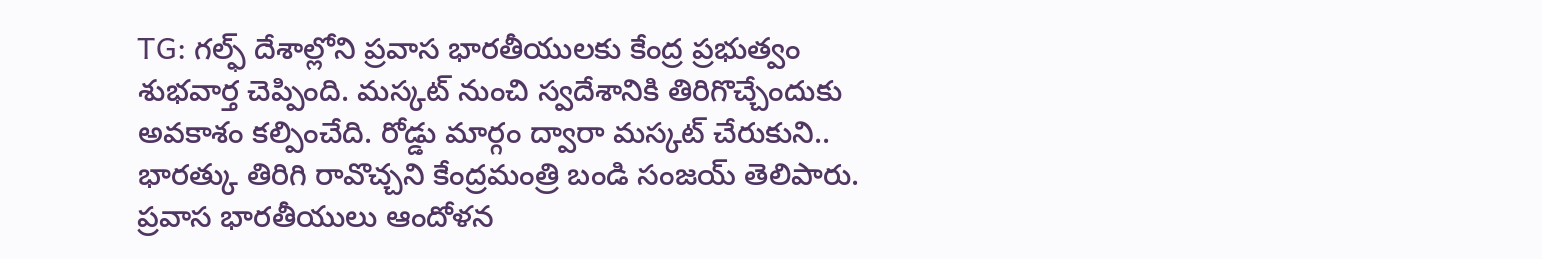TG: గల్ఫ్ దేశాల్లోని ప్రవాస భారతీయులకు కేంద్ర ప్రభుత్వం శుభవార్త చెప్పింది. మస్కట్ నుంచి స్వదేశానికి తిరిగొచ్చేందుకు అవకాశం కల్పించేది. రోడ్డు మార్గం ద్వారా మస్కట్ చేరుకుని.. భారత్కు తిరిగి రావొచ్చని కేంద్రమంత్రి బండి సంజయ్ తెలిపారు. ప్రవాస భారతీయులు ఆందోళన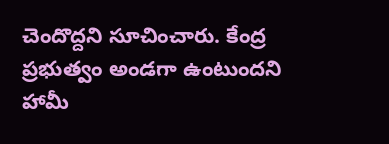చెందొద్దని సూచించారు. కేంద్ర ప్రభుత్వం అండగా ఉంటుందని హామీ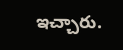ఇచ్చారు.